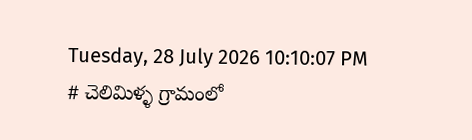Tuesday, 28 July 2026 10:10:07 PM
# చెలిమిళ్ళ గ్రామంలో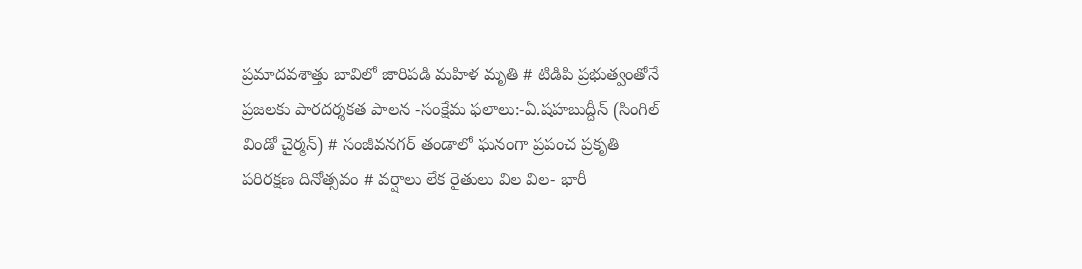ప్రమాదవశాత్తు బావిలో జారిపడి మహిళ మృతి # టిడిపి ప్రభుత్వంతోనే ప్రజలకు పారదర్శకత పాలన -సంక్షేమ ఫలాలు:-ఏ.షహబుద్దీన్ (సింగిల్ విండో చైర్మన్) # సంజీవనగర్ తండాలో ఘనంగా ప్రపంచ ప్రకృతి పరిరక్షణ దినోత్సవం # వర్షాలు లేక రైతులు విల విల- భారీ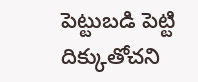పెట్టుబడి పెట్టి దిక్కుతోచని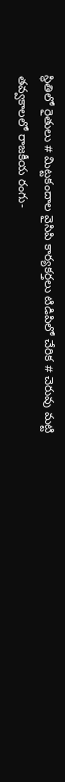స్థితిలో రైతులు # మిట్టకందాల వైసిపి కార్యకర్తలు టిడిపిలో చేరిక # చెరువు మట్టి తవ్వకాలలో రాజకీయ రంగు-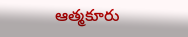ఆత్మకూరు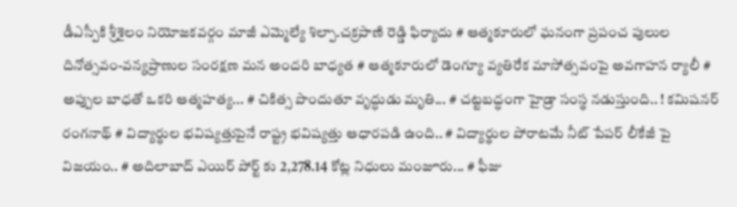డీఎస్పీకి శ్రీశైలం నియోజకవర్గం మాజీ ఎమ్మెల్యే శిల్పా.చక్రపాణి రెడ్డి ఫిర్యాదు # ఆత్మకూరులో ఘనంగా ప్రపంచ పులుల దినోత్సవం-వన్యప్రాణుల సంరక్షణ మన అందరి బాధ్యత # ఆత్మకూరులో డెంగ్యూ వ్యతిరేక మాసోత్సవంపై అవగాహన ర్యాలీ # అప్పుల బాధతో ఒకరి ఆత్మహత్య... # చికిత్స పొందుతూ వృద్ధుడు మృతి... # చట్టబద్ధంగా హైడ్రా సంస్థ నడుస్తుంది.. ! కమిషనర్ రంగనాథ్‌ # విద్యార్థుల భవిష్యత్తుపైనే రాష్ట్ర భవిష్యత్తు ఆధారపడి ఉంది.. # విద్యార్థుల పోరాటమే నీట్ పేపర్ లీకేజీ పై విజయం.. # అదిలాబాద్ ఎయిర్ పోర్ట్ కు 2,278.14 కోట్ల నిధులు మంజూరు... # ఫీజు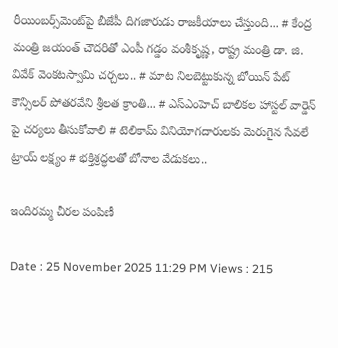రీయింబర్స్‌‌‌‌‌‌‌‌మెంట్‌‌‌‌‌‌‌‌పై బీజేపీ దిగజారుడు రాజకీయాలు చేస్తుంది... # కేంద్ర మంత్రి జయంత్ చౌదరితో ఎంపీ గడ్డం వంశీకృష్ణ, రాష్ట్ర మంత్రి డా. జి. వివేక్ వెంకటస్వామి చర్చలు.. # మాట నిలబెట్టుకున్న బోయిన్ పేట్ కౌన్సిలర్ పోతరవేని శ్రీలత క్రాంతి... # ఎస్ఎంహెచ్ బాలికల హాస్టల్ వార్డెన్ పై చర్యలు తీసుకోవాలి # టెలికామ్ వినియోగదారులకు మెరుగైన సేవలే ట్రాయ్ లక్ష్యం # భక్తిశ్రద్ధలతో బోనాల వేడుకలు..

ఇందిరమ్మ చీరల పంపిణీ

Date : 25 November 2025 11:29 PM Views : 215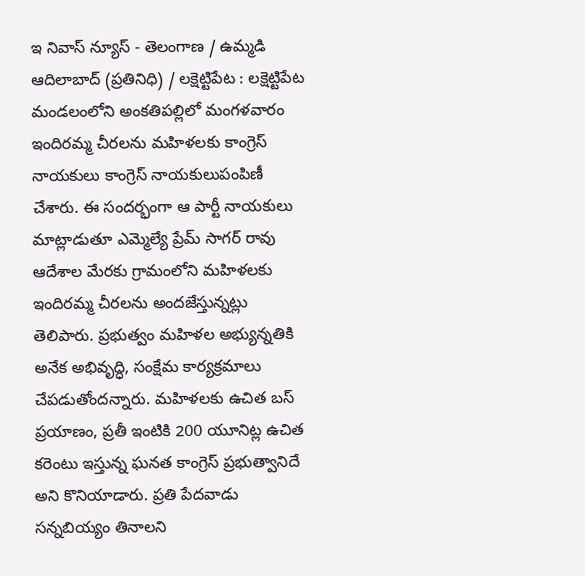ఇ నివాస్ న్యూస్ - తెలంగాణ / ఉమ్మడి ఆదిలాబాద్ (ప్రతినిధి) / లక్షెట్టిపేట : లక్షెట్టిపేట మండలంలోని అంకతిపల్లిలో మంగళవారం ఇందిరమ్మ చీరలను మహిళలకు కాంగ్రెస్ నాయకులు కాంగ్రెస్ నాయకులుపంపిణీ చేశారు. ఈ సందర్భంగా ఆ పార్టీ నాయకులు మాట్లాడుతూ ఎమ్మెల్యే ప్రేమ్ సాగర్ రావు ఆదేశాల మేరకు గ్రామంలోని మహిళలకు ఇందిరమ్మ చీరలను అందజేస్తున్నట్లు తెలిపారు. ప్రభుత్వం మహిళల అభ్యున్నతికి అనేక అభివృద్ధి, సంక్షేమ కార్యక్రమాలు చేపడుతోందన్నారు. మహిళలకు ఉచిత బస్ ప్రయాణం, ప్రతీ ఇంటికి 200 యూనిట్ల ఉచిత కరెంటు ఇస్తున్న ఘనత కాంగ్రెస్ ప్రభుత్వానిదే అని కొనియాడారు. ప్రతి పేదవాడు సన్నబియ్యం తినాలని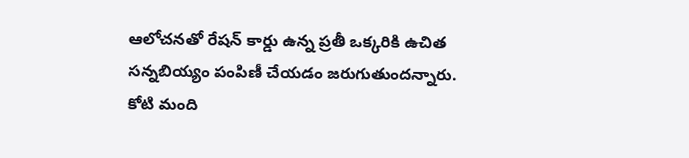ఆలోచనతో రేషన్ కార్డు ఉన్న ప్రతీ ఒక్కరికి ఉచిత సన్నబియ్యం పంపిణీ చేయడం జరుగుతుందన్నారు. కోటి మంది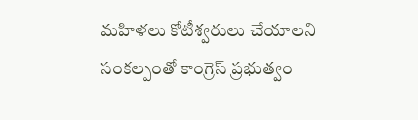మహిళలు కోటీశ్వరులు చేయాలని సంకల్పంతో కాంగ్రెస్ ప్రభుత్వం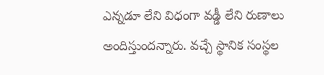ఎన్నడూ లేని విధంగా వడ్డీ లేని రుణాలు అందిస్తుందన్నారు. వచ్చే స్థానిక సంస్థల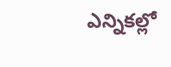ఎన్నికల్లో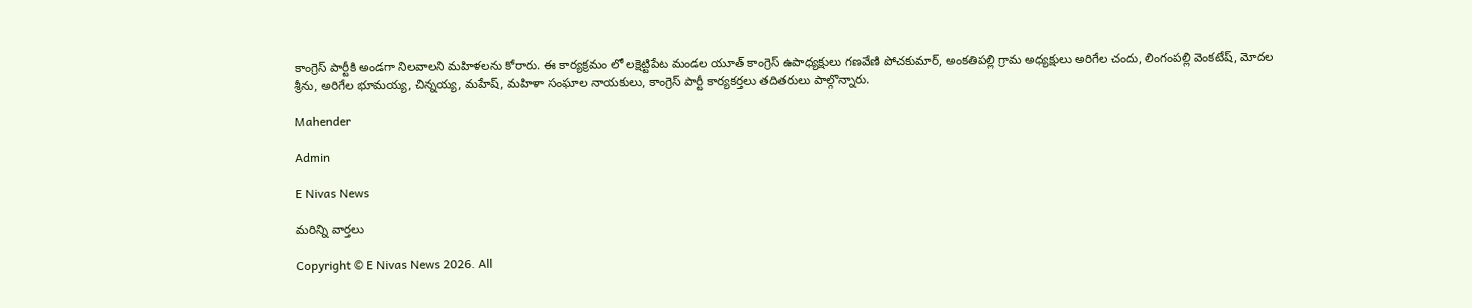కాంగ్రెస్ పార్టీకి అండగా నిలవాలని మహిళలను కోరారు. ఈ కార్యక్రమం లో లక్షెట్టిపేట మండల యూత్ కాంగ్రెస్ ఉపాధ్యక్షులు గణవేణి పోచకుమార్, అంకతిపల్లి గ్రామ అధ్యక్షులు అరిగేల చందు, లింగంపల్లి వెంకటేష్, మోదల శ్రీను, అరిగేల భూమయ్య, చిన్నయ్య, మహేష్, మహిళా సంఘాల నాయకులు, కాంగ్రెస్ పార్టీ కార్యకర్తలు తదితరులు పాల్గొన్నారు.

Mahender

Admin

E Nivas News

మరిన్ని వార్తలు

Copyright © E Nivas News 2026. All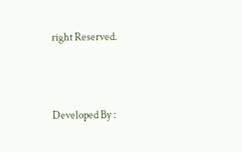right Reserved.



Developed By :